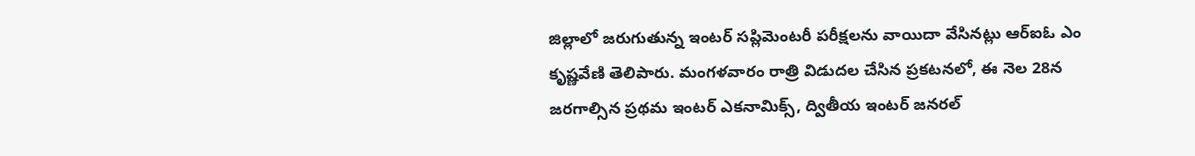జిల్లాలో జరుగుతున్న ఇంటర్ సప్లిమెంటరీ పరీక్షలను వాయిదా వేసినట్లు ఆర్ఐఓ ఎం కృష్ణవేణి తెలిపారు. మంగళవారం రాత్రి విడుదల చేసిన ప్రకటనలో, ఈ నెల 28న జరగాల్సిన ప్రథమ ఇంటర్ ఎకనామిక్స్, ద్వితీయ ఇంటర్ జనరల్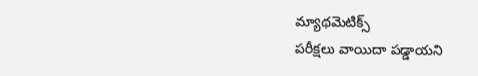మ్యాథమెటిక్స్
పరీక్షలు వాయిదా పడ్డాయని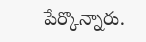పేర్కొన్నారు.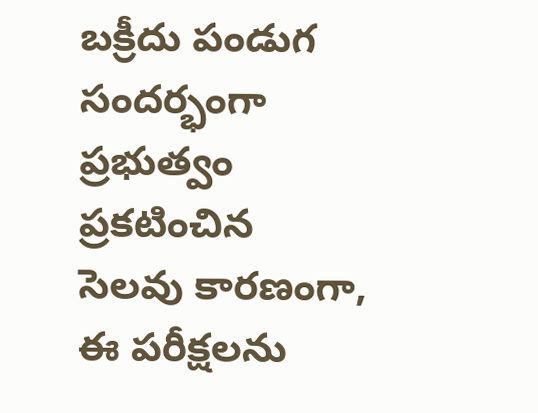బక్రీదు పండుగ సందర్భంగా ప్రభుత్వం ప్రకటించిన సెలవు కారణంగా, ఈ పరీక్షలను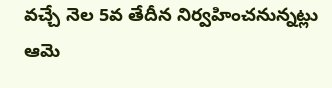వచ్చే నెల 5వ తేదీన నిర్వహించనున్నట్లు ఆమె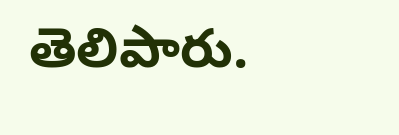తెలిపారు.